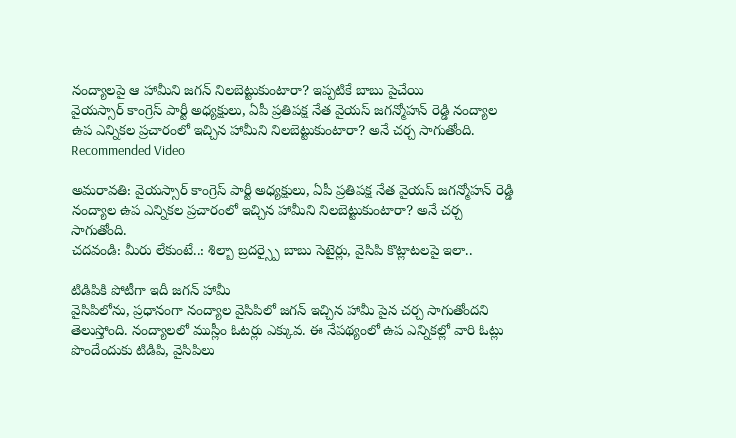నంద్యాలపై ఆ హామీని జగన్ నిలబెట్టుకుంటారా? ఇప్పటికే బాబు పైచేయి
వైయస్సార్ కాంగ్రెస్ పార్టీ అధ్యక్షులు, ఏపీ ప్రతిపక్ష నేత వైయస్ జగన్మోహన్ రెడ్డి నంద్యాల ఉప ఎన్నికల ప్రచారంలో ఇచ్చిన హామీని నిలబెట్టుకుంటారా? అనే చర్చ సాగుతోంది.
Recommended Video

అమరావతి: వైయస్సార్ కాంగ్రెస్ పార్టీ అధ్యక్షులు, ఏపీ ప్రతిపక్ష నేత వైయస్ జగన్మోహన్ రెడ్డి నంద్యాల ఉప ఎన్నికల ప్రచారంలో ఇచ్చిన హామీని నిలబెట్టుకుంటారా? అనే చర్చ సాగుతోంది.
చదవండి: మీరు లేకుంటే..: శిల్బా బ్రదర్స్పై బాబు సెటైర్లు, వైసిపి కొట్లాటలపై ఇలా..

టిడిపికి పోటీగా ఇదీ జగన్ హామీ
వైసిపిలోను, ప్రధానంగా నంద్యాల వైసిపిలో జగన్ ఇచ్చిన హామీ పైన చర్చ సాగుతోందని తెలుస్తోంది. నంద్యాలలో ముస్లీం ఓటర్లు ఎక్కువ. ఈ నేపథ్యంలో ఉప ఎన్నికల్లో వారి ఓట్లు పొందేందుకు టిడిపి, వైసిపిలు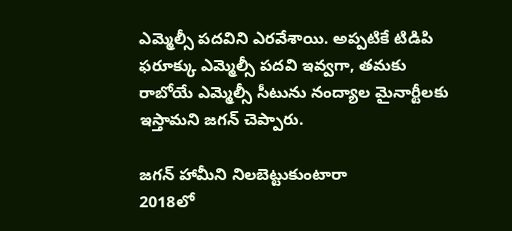ఎమ్మెల్సీ పదవిని ఎరవేశాయి. అప్పటికే టిడిపి ఫరూక్కు ఎమ్మెల్సీ పదవి ఇవ్వగా, తమకు రాబోయే ఎమ్మెల్సీ సీటును నంద్యాల మైనార్టీలకు ఇస్తామని జగన్ చెప్పారు.

జగన్ హామీని నిలబెట్టుకుంటారా
2018లో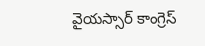వైయస్సార్ కాంగ్రెస్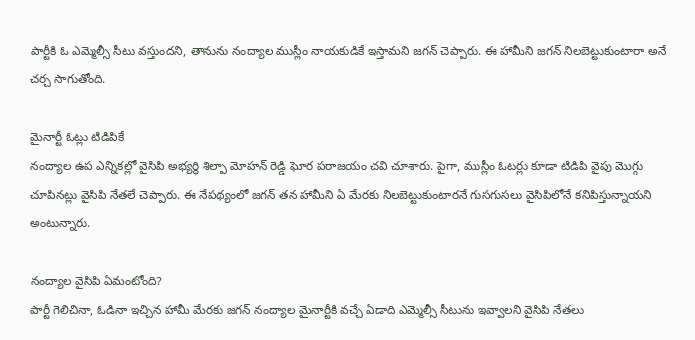పార్టీకి ఓ ఎమ్మెల్సీ సీటు వస్తుందని, తానును నంద్యాల ముస్లీం నాయకుడికే ఇస్తామని జగన్ చెప్పారు. ఈ హామీని జగన్ నిలబెట్టుకుంటారా అనే చర్చ సాగుతోంది.

మైనార్టీ ఓట్లు టిడిపికే
నంద్యాల ఉప ఎన్నికల్లో వైసిపి అభ్యర్థి శిల్పా మోహన్ రెడ్డి ఘోర పరాజయం చవి చూశారు. పైగా, ముస్లీం ఓటర్లు కూడా టిడిపి వైపు మొగ్గు చూపినట్లు వైసిపి నేతలే చెప్పారు. ఈ నేపథ్యంలో జగన్ తన హామీని ఏ మేరకు నిలబెట్టుకుంటారనే గుసగుసలు వైసిపిలోనే కనిపిస్తున్నాయని అంటున్నారు.

నంద్యాల వైసిపి ఏమంటోంది?
పార్టీ గెలిచినా, ఓడినా ఇచ్చిన హామీ మేరకు జగన్ నంద్యాల మైనార్టీకి వచ్చే ఏడాది ఎమ్మెల్సీ సీటును ఇవ్వాలని వైసిపి నేతలు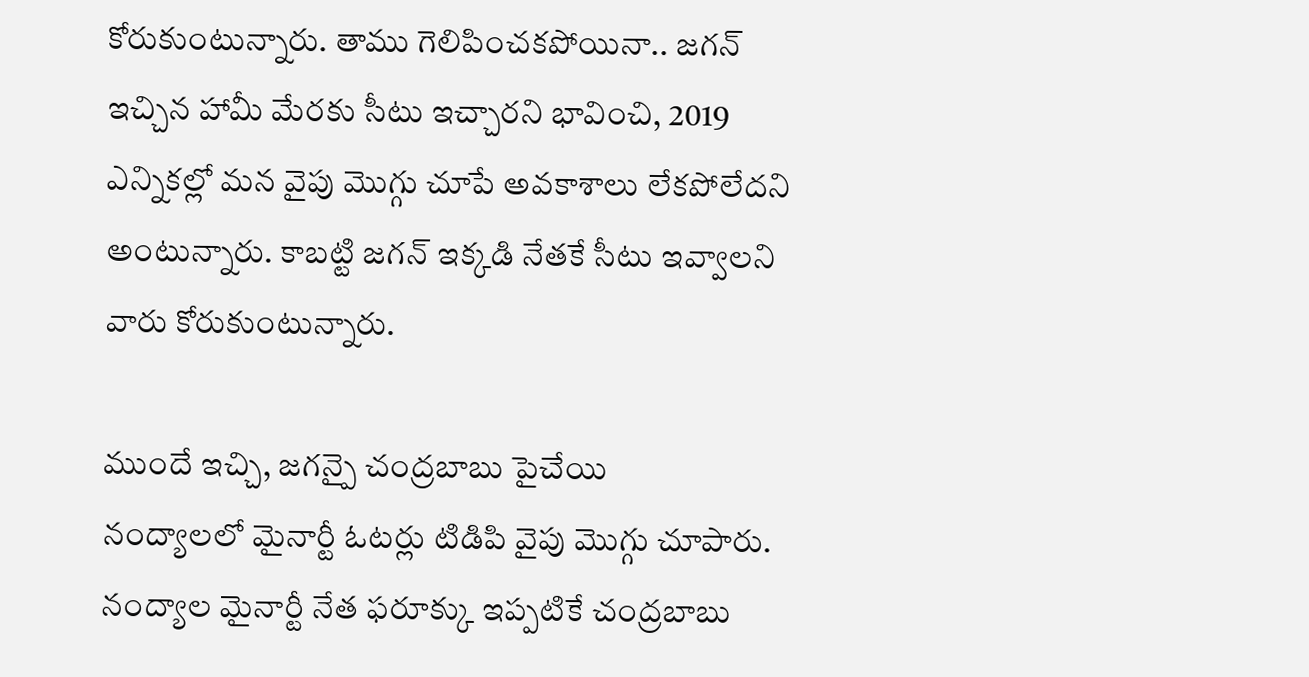కోరుకుంటున్నారు. తాము గెలిపించకపోయినా.. జగన్ ఇచ్చిన హామీ మేరకు సీటు ఇచ్చారని భావించి, 2019 ఎన్నికల్లో మన వైపు మొగ్గు చూపే అవకాశాలు లేకపోలేదని అంటున్నారు. కాబట్టి జగన్ ఇక్కడి నేతకే సీటు ఇవ్వాలని వారు కోరుకుంటున్నారు.

ముందే ఇచ్చి, జగన్పై చంద్రబాబు పైచేయి
నంద్యాలలో మైనార్టీ ఓటర్లు టిడిపి వైపు మొగ్గు చూపారు. నంద్యాల మైనార్టీ నేత ఫరూక్కు ఇప్పటికే చంద్రబాబు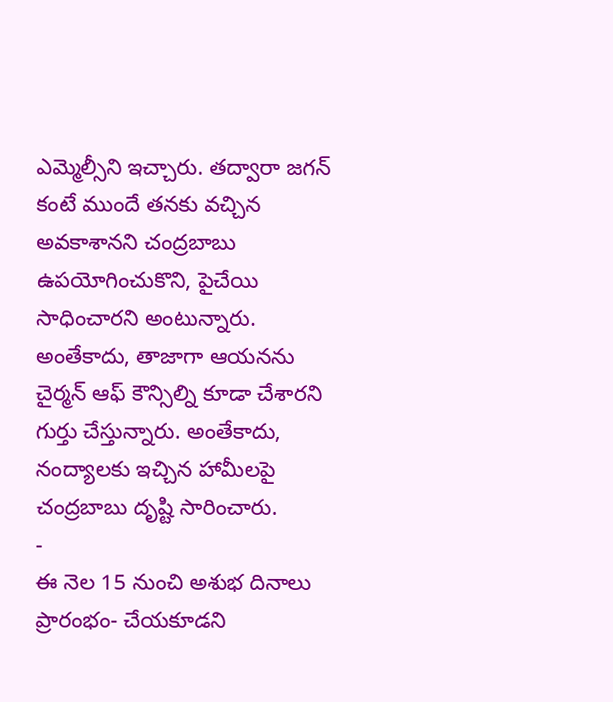ఎమ్మెల్సీని ఇచ్చారు. తద్వారా జగన్ కంటే ముందే తనకు వచ్చిన అవకాశానని చంద్రబాబు ఉపయోగించుకొని, పైచేయి సాధించారని అంటున్నారు. అంతేకాదు, తాజాగా ఆయనను చైర్మన్ ఆఫ్ కౌన్సిల్ని కూడా చేశారని గుర్తు చేస్తున్నారు. అంతేకాదు, నంద్యాలకు ఇచ్చిన హామీలపై చంద్రబాబు దృష్టి సారించారు.
-
ఈ నెల 15 నుంచి అశుభ దినాలు ప్రారంభం- చేయకూడని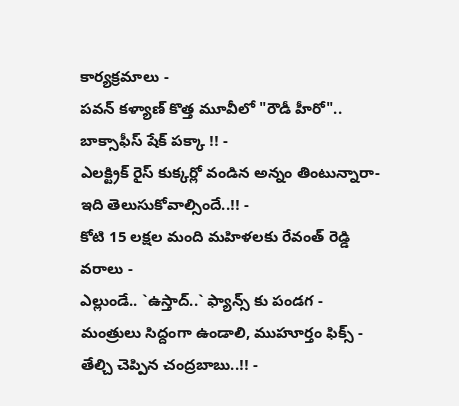కార్యక్రమాలు -
పవన్ కళ్యాణ్ కొత్త మూవీలో "రౌడీ హీరో".. బాక్సాఫీస్ షేక్ పక్కా !! -
ఎలక్ట్రిక్ రైస్ కుక్కర్లో వండిన అన్నం తింటున్నారా- ఇది తెలుసుకోవాల్సిందే..!! -
కోటి 15 లక్షల మంది మహిళలకు రేవంత్ రెడ్డి వరాలు -
ఎల్లుండే.. `ఉస్తాద్..` ఫ్యాన్స్ కు పండగ -
మంత్రులు సిద్దంగా ఉండాలి, ముహూర్తం ఫిక్స్ - తేల్చి చెప్పిన చంద్రబాబు..!! -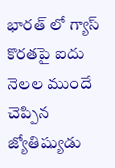భారత్ లో గ్యాస్ కొరతపై ఐదు నెలల ముందే చెప్పిన జ్యోతిష్యుడు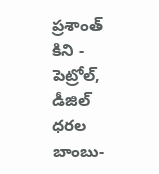ప్రశాంత్ కిని -
పెట్రోల్, డీజిల్ ధరల బాంబు-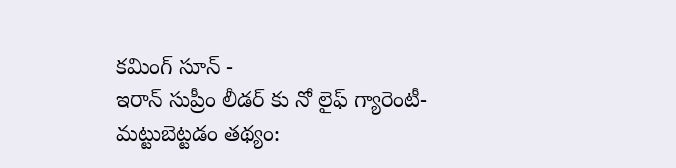కమింగ్ సూన్ -
ఇరాన్ సుప్రీం లీడర్ కు నో లైఫ్ గ్యారెంటీ- మట్టుబెట్టడం తథ్యం: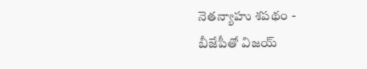నెతన్యాహు శపథం -
బీజేపీతో విజయ్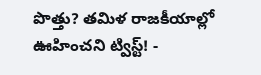పొత్తు? తమిళ రాజకీయాల్లో ఊహించని ట్విస్ట్! -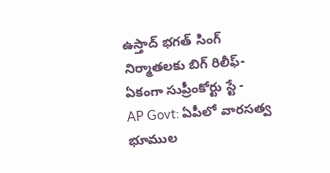ఉస్తాద్ భగత్ సింగ్ నిర్మాతలకు బిగ్ రిలీఫ్- ఏకంగా సుప్రీంకోర్టు స్టే -
AP Govt: ఏపీలో వారసత్వ భూముల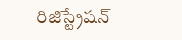రిజిస్ట్రేషన్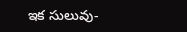ఇక సులువు-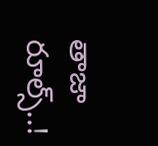తాజా రూల్స్..!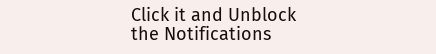Click it and Unblock the Notifications